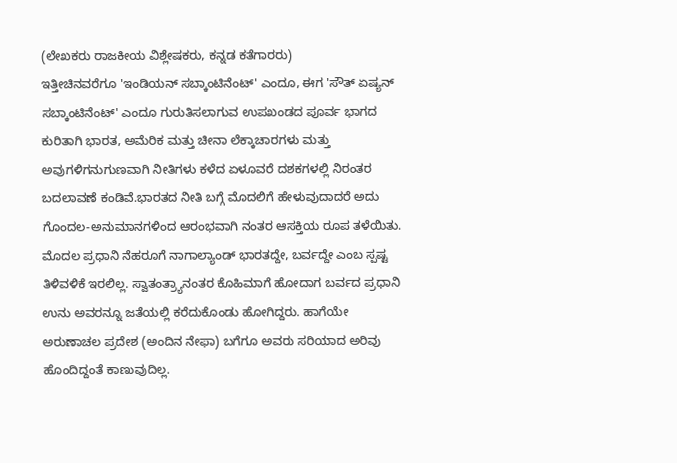(ಲೇಖಕರು ರಾಜಕೀಯ ವಿಶ್ಲೇಷಕರು, ಕನ್ನಡ ಕತೆಗಾರರು)
ಇತ್ತೀಚಿನವರೆಗೂ 'ಇಂಡಿಯನ್ ಸಬ್ಕಾಂಟಿನೆಂಟ್' ಎಂದೂ, ಈಗ 'ಸೌತ್ ಏಷ್ಯನ್ ಸಬ್ಕಾಂಟಿನೆಂಟ್' ಎಂದೂ ಗುರುತಿಸಲಾಗುವ ಉಪಖಂಡದ ಪೂರ್ವ ಭಾಗದ ಕುರಿತಾಗಿ ಭಾರತ, ಅಮೆರಿಕ ಮತ್ತು ಚೀನಾ ಲೆಕ್ಕಾಚಾರಗಳು ಮತ್ತು ಅವುಗಳಿಗನುಗುಣವಾಗಿ ನೀತಿಗಳು ಕಳೆದ ಏಳೂವರೆ ದಶಕಗಳಲ್ಲಿ ನಿರಂತರ ಬದಲಾವಣೆ ಕಂಡಿವೆ.ಭಾರತದ ನೀತಿ ಬಗ್ಗೆ ಮೊದಲಿಗೆ ಹೇಳುವುದಾದರೆ ಅದು ಗೊಂದಲ-ಅನುಮಾನಗಳಿಂದ ಆರಂಭವಾಗಿ ನಂತರ ಆಸಕ್ತಿಯ ರೂಪ ತಳೆಯಿತು. ಮೊದಲ ಪ್ರಧಾನಿ ನೆಹರೂಗೆ ನಾಗಾಲ್ಯಾಂಡ್ ಭಾರತದ್ದೇ, ಬರ್ವದ್ದೇ ಎಂಬ ಸ್ಪಷ್ಟ ತಿಳಿವಳಿಕೆ ಇರಲಿಲ್ಲ. ಸ್ವಾತಂತ್ರ್ಯಾನಂತರ ಕೊಹಿಮಾಗೆ ಹೋದಾಗ ಬರ್ವದ ಪ್ರಧಾನಿ ಉನು ಅವರನ್ನೂ ಜತೆಯಲ್ಲಿ ಕರೆದುಕೊಂಡು ಹೋಗಿದ್ದರು. ಹಾಗೆಯೇ ಅರುಣಾಚಲ ಪ್ರದೇಶ (ಅಂದಿನ ನೇಫಾ) ಬಗೆಗೂ ಅವರು ಸರಿಯಾದ ಅರಿವು ಹೊಂದಿದ್ದಂತೆ ಕಾಣುವುದಿಲ್ಲ.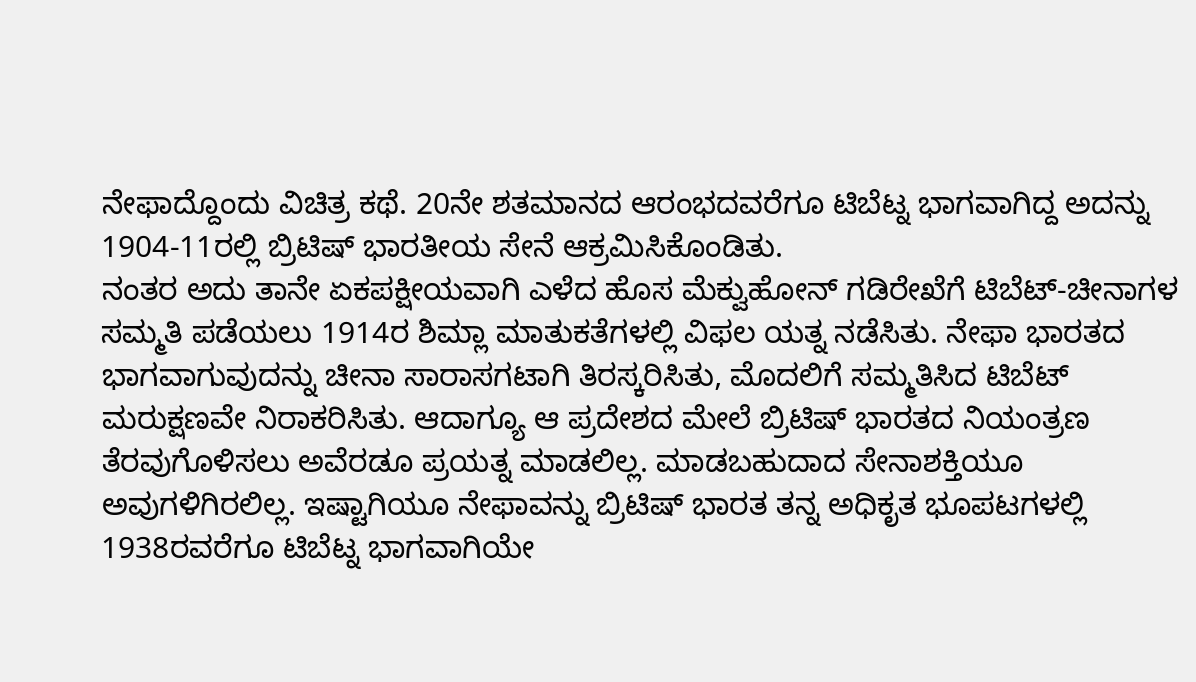ನೇಫಾದ್ದೊಂದು ವಿಚಿತ್ರ ಕಥೆ. 20ನೇ ಶತಮಾನದ ಆರಂಭದವರೆಗೂ ಟಿಬೆಟ್ನ ಭಾಗವಾಗಿದ್ದ ಅದನ್ನು 1904-11ರಲ್ಲಿ ಬ್ರಿಟಿಷ್ ಭಾರತೀಯ ಸೇನೆ ಆಕ್ರಮಿಸಿಕೊಂಡಿತು.
ನಂತರ ಅದು ತಾನೇ ಏಕಪಕ್ಷೀಯವಾಗಿ ಎಳೆದ ಹೊಸ ಮೆಕ್ವುಹೋನ್ ಗಡಿರೇಖೆಗೆ ಟಿಬೆಟ್-ಚೀನಾಗಳ ಸಮ್ಮತಿ ಪಡೆಯಲು 1914ರ ಶಿಮ್ಲಾ ಮಾತುಕತೆಗಳಲ್ಲಿ ವಿಫಲ ಯತ್ನ ನಡೆಸಿತು. ನೇಫಾ ಭಾರತದ ಭಾಗವಾಗುವುದನ್ನು ಚೀನಾ ಸಾರಾಸಗಟಾಗಿ ತಿರಸ್ಕರಿಸಿತು, ಮೊದಲಿಗೆ ಸಮ್ಮತಿಸಿದ ಟಿಬೆಟ್ ಮರುಕ್ಷಣವೇ ನಿರಾಕರಿಸಿತು. ಆದಾಗ್ಯೂ ಆ ಪ್ರದೇಶದ ಮೇಲೆ ಬ್ರಿಟಿಷ್ ಭಾರತದ ನಿಯಂತ್ರಣ ತೆರವುಗೊಳಿಸಲು ಅವೆರಡೂ ಪ್ರಯತ್ನ ಮಾಡಲಿಲ್ಲ. ಮಾಡಬಹುದಾದ ಸೇನಾಶಕ್ತಿಯೂ ಅವುಗಳಿಗಿರಲಿಲ್ಲ. ಇಷ್ಟಾಗಿಯೂ ನೇಫಾವನ್ನು ಬ್ರಿಟಿಷ್ ಭಾರತ ತನ್ನ ಅಧಿಕೃತ ಭೂಪಟಗಳಲ್ಲಿ 1938ರವರೆಗೂ ಟಿಬೆಟ್ನ ಭಾಗವಾಗಿಯೇ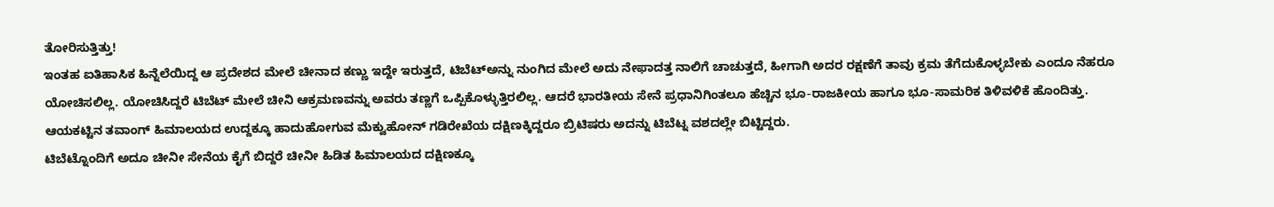ತೋರಿಸುತ್ತಿತ್ತು!
ಇಂತಹ ಐತಿಹಾಸಿಕ ಹಿನ್ನೆಲೆಯಿದ್ದ ಆ ಪ್ರದೇಶದ ಮೇಲೆ ಚೀನಾದ ಕಣ್ಣು ಇದ್ದೇ ಇರುತ್ತದೆ, ಟಿಬೆಟ್ಅನ್ನು ನುಂಗಿದ ಮೇಲೆ ಅದು ನೇಫಾದತ್ತ ನಾಲಿಗೆ ಚಾಚುತ್ತದೆ, ಹೀಗಾಗಿ ಅದರ ರಕ್ಷಣೆಗೆ ತಾವು ಕ್ರಮ ತೆಗೆದುಕೊಳ್ಳಬೇಕು ಎಂದೂ ನೆಹರೂ ಯೋಚಿಸಲಿಲ್ಲ. ಯೋಚಿಸಿದ್ದರೆ ಟಿಬೆಟ್ ಮೇಲೆ ಚೀನಿ ಆಕ್ರಮಣವನ್ನು ಅವರು ತಣ್ಣಗೆ ಒಪ್ಪಿಕೊಳ್ಳುತ್ತಿರಲಿಲ್ಲ. ಆದರೆ ಭಾರತೀಯ ಸೇನೆ ಪ್ರಧಾನಿಗಿಂತಲೂ ಹೆಚ್ಚಿನ ಭೂ-ರಾಜಕೀಯ ಹಾಗೂ ಭೂ-ಸಾಮರಿಕ ತಿಳಿವಳಿಕೆ ಹೊಂದಿತ್ತು. ಆಯಕಟ್ಟಿನ ತವಾಂಗ್ ಹಿಮಾಲಯದ ಉದ್ದಕ್ಕೂ ಹಾದುಹೋಗುವ ಮೆಕ್ವುಹೋನ್ ಗಡಿರೇಖೆಯ ದಕ್ಷಿಣಕ್ಕಿದ್ದರೂ ಬ್ರಿಟಿಷರು ಅದನ್ನು ಟಿಬೆಟ್ನ ವಶದಲ್ಲೇ ಬಿಟ್ಟಿದ್ದರು.
ಟಿಬೆಟ್ನೊಂದಿಗೆ ಅದೂ ಚೀನೀ ಸೇನೆಯ ಕೈಗೆ ಬಿದ್ದರೆ ಚೀನೀ ಹಿಡಿತ ಹಿಮಾಲಯದ ದಕ್ಷಿಣಕ್ಕೂ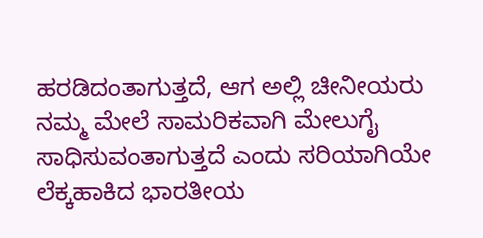ಹರಡಿದಂತಾಗುತ್ತದೆ, ಆಗ ಅಲ್ಲಿ ಚೀನೀಯರು ನಮ್ಮ ಮೇಲೆ ಸಾಮರಿಕವಾಗಿ ಮೇಲುಗೈ ಸಾಧಿಸುವಂತಾಗುತ್ತದೆ ಎಂದು ಸರಿಯಾಗಿಯೇ ಲೆಕ್ಕಹಾಕಿದ ಭಾರತೀಯ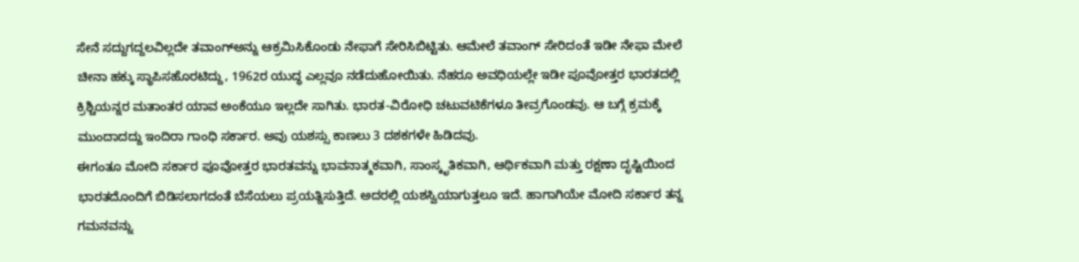ಸೇನೆ ಸದ್ದುಗದ್ದಲವಿಲ್ಲದೇ ತವಾಂಗ್ಅನ್ನು ಆಕ್ರಮಿಸಿಕೊಂಡು ನೇಫಾಗೆ ಸೇರಿಸಿಬಿಟ್ಟಿತು. ಆಮೇಲೆ ತವಾಂಗ್ ಸೇರಿದಂತೆ ಇಡೀ ನೇಫಾ ಮೇಲೆ ಚೀನಾ ಹಕ್ಕು ಸ್ಥಾಪಿಸಹೊರಟಿದ್ದು, 1962ರ ಯುದ್ಧ ಎಲ್ಲವೂ ನಡೆದುಹೋಯಿತು. ನೆಹರೂ ಅವಧಿಯಲ್ಲೇ ಇಡೀ ಪೂವೋತ್ತರ ಭಾರತದಲ್ಲಿ ಕ್ರಿಶ್ಚಿಯನ್ನರ ಮತಾಂತರ ಯಾವ ಅಂಕೆಯೂ ಇಲ್ಲದೇ ಸಾಗಿತು. ಭಾರತ-ವಿರೋಧಿ ಚಟುವಟಿಕೆಗಳೂ ತೀವ್ರಗೊಂಡವು. ಆ ಬಗ್ಗೆ ಕ್ರಮಕ್ಕೆ ಮುಂದಾದದ್ದು ಇಂದಿರಾ ಗಾಂಧಿ ಸರ್ಕಾರ. ಅವು ಯಶಸ್ಸು ಕಾಣಲು 3 ದಶಕಗಳೇ ಹಿಡಿದವು.
ಈಗಂತೂ ಮೋದಿ ಸರ್ಕಾರ ಪೂವೋತ್ತರ ಭಾರತವನ್ನು ಭಾವನಾತ್ಮಕವಾಗಿ, ಸಾಂಸ್ಕೃತಿಕವಾಗಿ, ಆರ್ಥಿಕವಾಗಿ ಮತ್ತು ರಕ್ಷಣಾ ದೃಷ್ಟಿಯಿಂದ ಭಾರತದೊಂದಿಗೆ ಬಿಡಿಸಲಾಗದಂತೆ ಬೆಸೆಯಲು ಪ್ರಯತ್ನಿಸುತ್ತಿದೆ. ಅದರಲ್ಲಿ ಯಶಸ್ವಿಯಾಗುತ್ತಲೂ ಇದೆ. ಹಾಗಾಗಿಯೇ ಮೋದಿ ಸರ್ಕಾರ ತನ್ನ ಗಮನವನ್ನು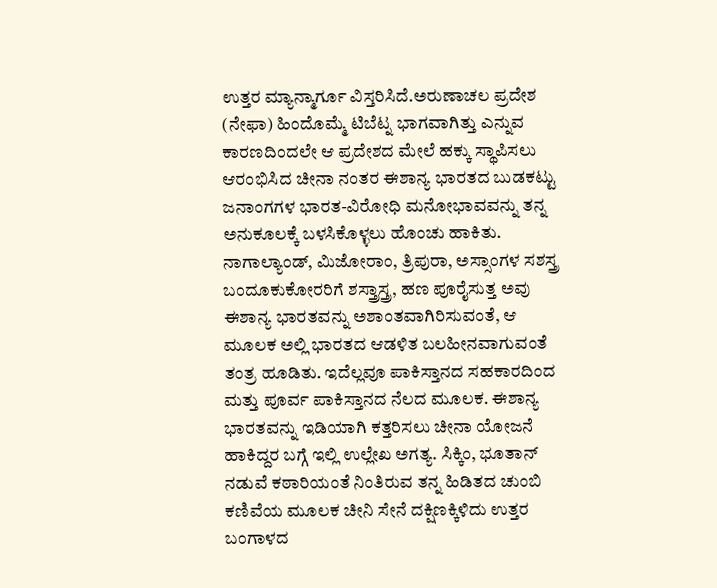ಉತ್ತರ ಮ್ಯಾನ್ಮಾರ್ಗೂ ವಿಸ್ತರಿಸಿದೆ.ಅರುಣಾಚಲ ಪ್ರದೇಶ (ನೇಫಾ) ಹಿಂದೊಮ್ಮೆ ಟಿಬೆಟ್ನ ಭಾಗವಾಗಿತ್ತು ಎನ್ನುವ ಕಾರಣದಿಂದಲೇ ಆ ಪ್ರದೇಶದ ಮೇಲೆ ಹಕ್ಕು ಸ್ಥಾಪಿಸಲು ಆರಂಭಿಸಿದ ಚೀನಾ ನಂತರ ಈಶಾನ್ಯ ಭಾರತದ ಬುಡಕಟ್ಟು ಜನಾಂಗಗಳ ಭಾರತ-ವಿರೋಧಿ ಮನೋಭಾವವನ್ನು ತನ್ನ ಅನುಕೂಲಕ್ಕೆ ಬಳಸಿಕೊಳ್ಳಲು ಹೊಂಚು ಹಾಕಿತು. ನಾಗಾಲ್ಯಾಂಡ್, ಮಿಜೋರಾಂ, ತ್ರಿಪುರಾ, ಅಸ್ಸಾಂಗಳ ಸಶಸ್ತ್ರ ಬಂದೂಕುಕೋರರಿಗೆ ಶಸ್ತ್ರಾಸ್ತ್ರ, ಹಣ ಪೂರೈಸುತ್ತ ಅವು ಈಶಾನ್ಯ ಭಾರತವನ್ನು ಅಶಾಂತವಾಗಿರಿಸುವಂತೆ, ಆ ಮೂಲಕ ಅಲ್ಲಿ ಭಾರತದ ಆಡಳಿತ ಬಲಹೀನವಾಗುವಂತೆ ತಂತ್ರ ಹೂಡಿತು. ಇದೆಲ್ಲವೂ ಪಾಕಿಸ್ತಾನದ ಸಹಕಾರದಿಂದ ಮತ್ತು ಪೂರ್ವ ಪಾಕಿಸ್ತಾನದ ನೆಲದ ಮೂಲಕ. ಈಶಾನ್ಯ ಭಾರತವನ್ನು ಇಡಿಯಾಗಿ ಕತ್ತರಿಸಲು ಚೀನಾ ಯೋಜನೆ ಹಾಕಿದ್ದರ ಬಗ್ಗೆ ಇಲ್ಲಿ ಉಲ್ಲೇಖ ಅಗತ್ಯ. ಸಿಕ್ಕಿಂ, ಭೂತಾನ್ ನಡುವೆ ಕಠಾರಿಯಂತೆ ನಿಂತಿರುವ ತನ್ನ ಹಿಡಿತದ ಚುಂಬಿ ಕಣಿವೆಯ ಮೂಲಕ ಚೀನಿ ಸೇನೆ ದಕ್ಷಿಣಕ್ಕಿಳಿದು ಉತ್ತರ ಬಂಗಾಳದ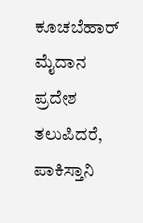ಕೂಚಬೆಹಾರ್ ಮೈದಾನ ಪ್ರದೇಶ ತಲುಪಿದರೆ, ಪಾಕಿಸ್ತಾನಿ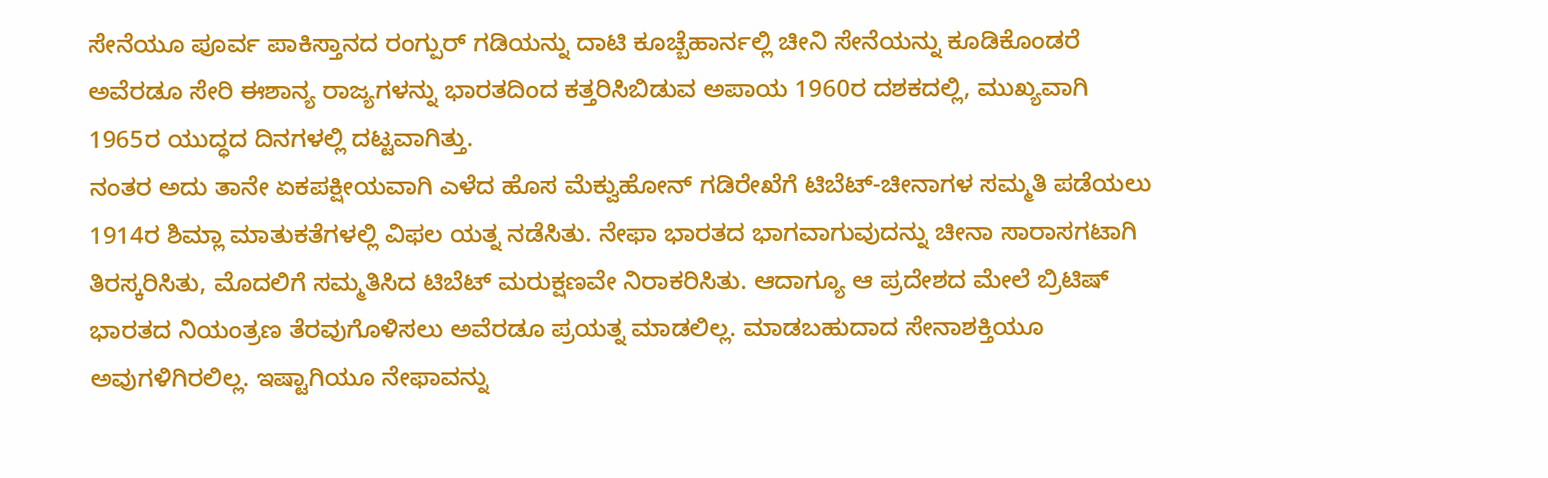ಸೇನೆಯೂ ಪೂರ್ವ ಪಾಕಿಸ್ತಾನದ ರಂಗ್ಪುರ್ ಗಡಿಯನ್ನು ದಾಟಿ ಕೂಚ್ಬೆಹಾರ್ನಲ್ಲಿ ಚೀನಿ ಸೇನೆಯನ್ನು ಕೂಡಿಕೊಂಡರೆ ಅವೆರಡೂ ಸೇರಿ ಈಶಾನ್ಯ ರಾಜ್ಯಗಳನ್ನು ಭಾರತದಿಂದ ಕತ್ತರಿಸಿಬಿಡುವ ಅಪಾಯ 1960ರ ದಶಕದಲ್ಲಿ, ಮುಖ್ಯವಾಗಿ 1965ರ ಯುದ್ಧದ ದಿನಗಳಲ್ಲಿ ದಟ್ಟವಾಗಿತ್ತು.
ನಂತರ ಅದು ತಾನೇ ಏಕಪಕ್ಷೀಯವಾಗಿ ಎಳೆದ ಹೊಸ ಮೆಕ್ವುಹೋನ್ ಗಡಿರೇಖೆಗೆ ಟಿಬೆಟ್-ಚೀನಾಗಳ ಸಮ್ಮತಿ ಪಡೆಯಲು 1914ರ ಶಿಮ್ಲಾ ಮಾತುಕತೆಗಳಲ್ಲಿ ವಿಫಲ ಯತ್ನ ನಡೆಸಿತು. ನೇಫಾ ಭಾರತದ ಭಾಗವಾಗುವುದನ್ನು ಚೀನಾ ಸಾರಾಸಗಟಾಗಿ ತಿರಸ್ಕರಿಸಿತು, ಮೊದಲಿಗೆ ಸಮ್ಮತಿಸಿದ ಟಿಬೆಟ್ ಮರುಕ್ಷಣವೇ ನಿರಾಕರಿಸಿತು. ಆದಾಗ್ಯೂ ಆ ಪ್ರದೇಶದ ಮೇಲೆ ಬ್ರಿಟಿಷ್ ಭಾರತದ ನಿಯಂತ್ರಣ ತೆರವುಗೊಳಿಸಲು ಅವೆರಡೂ ಪ್ರಯತ್ನ ಮಾಡಲಿಲ್ಲ. ಮಾಡಬಹುದಾದ ಸೇನಾಶಕ್ತಿಯೂ ಅವುಗಳಿಗಿರಲಿಲ್ಲ. ಇಷ್ಟಾಗಿಯೂ ನೇಫಾವನ್ನು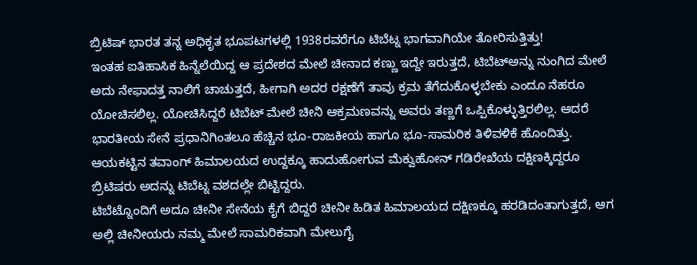ಬ್ರಿಟಿಷ್ ಭಾರತ ತನ್ನ ಅಧಿಕೃತ ಭೂಪಟಗಳಲ್ಲಿ 1938ರವರೆಗೂ ಟಿಬೆಟ್ನ ಭಾಗವಾಗಿಯೇ ತೋರಿಸುತ್ತಿತ್ತು!
ಇಂತಹ ಐತಿಹಾಸಿಕ ಹಿನ್ನೆಲೆಯಿದ್ದ ಆ ಪ್ರದೇಶದ ಮೇಲೆ ಚೀನಾದ ಕಣ್ಣು ಇದ್ದೇ ಇರುತ್ತದೆ, ಟಿಬೆಟ್ಅನ್ನು ನುಂಗಿದ ಮೇಲೆ ಅದು ನೇಫಾದತ್ತ ನಾಲಿಗೆ ಚಾಚುತ್ತದೆ, ಹೀಗಾಗಿ ಅದರ ರಕ್ಷಣೆಗೆ ತಾವು ಕ್ರಮ ತೆಗೆದುಕೊಳ್ಳಬೇಕು ಎಂದೂ ನೆಹರೂ ಯೋಚಿಸಲಿಲ್ಲ. ಯೋಚಿಸಿದ್ದರೆ ಟಿಬೆಟ್ ಮೇಲೆ ಚೀನಿ ಆಕ್ರಮಣವನ್ನು ಅವರು ತಣ್ಣಗೆ ಒಪ್ಪಿಕೊಳ್ಳುತ್ತಿರಲಿಲ್ಲ. ಆದರೆ ಭಾರತೀಯ ಸೇನೆ ಪ್ರಧಾನಿಗಿಂತಲೂ ಹೆಚ್ಚಿನ ಭೂ-ರಾಜಕೀಯ ಹಾಗೂ ಭೂ-ಸಾಮರಿಕ ತಿಳಿವಳಿಕೆ ಹೊಂದಿತ್ತು. ಆಯಕಟ್ಟಿನ ತವಾಂಗ್ ಹಿಮಾಲಯದ ಉದ್ದಕ್ಕೂ ಹಾದುಹೋಗುವ ಮೆಕ್ವುಹೋನ್ ಗಡಿರೇಖೆಯ ದಕ್ಷಿಣಕ್ಕಿದ್ದರೂ ಬ್ರಿಟಿಷರು ಅದನ್ನು ಟಿಬೆಟ್ನ ವಶದಲ್ಲೇ ಬಿಟ್ಟಿದ್ದರು.
ಟಿಬೆಟ್ನೊಂದಿಗೆ ಅದೂ ಚೀನೀ ಸೇನೆಯ ಕೈಗೆ ಬಿದ್ದರೆ ಚೀನೀ ಹಿಡಿತ ಹಿಮಾಲಯದ ದಕ್ಷಿಣಕ್ಕೂ ಹರಡಿದಂತಾಗುತ್ತದೆ, ಆಗ ಅಲ್ಲಿ ಚೀನೀಯರು ನಮ್ಮ ಮೇಲೆ ಸಾಮರಿಕವಾಗಿ ಮೇಲುಗೈ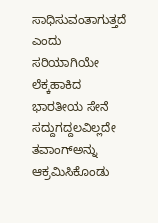ಸಾಧಿಸುವಂತಾಗುತ್ತದೆ ಎಂದು ಸರಿಯಾಗಿಯೇ ಲೆಕ್ಕಹಾಕಿದ ಭಾರತೀಯ ಸೇನೆ ಸದ್ದುಗದ್ದಲವಿಲ್ಲದೇ ತವಾಂಗ್ಅನ್ನು ಆಕ್ರಮಿಸಿಕೊಂಡು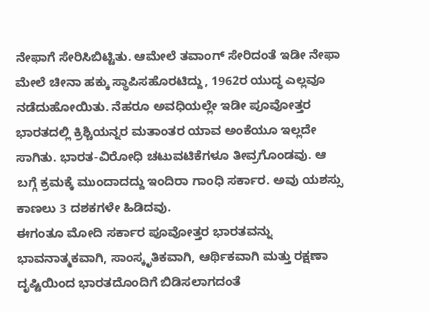ನೇಫಾಗೆ ಸೇರಿಸಿಬಿಟ್ಟಿತು. ಆಮೇಲೆ ತವಾಂಗ್ ಸೇರಿದಂತೆ ಇಡೀ ನೇಫಾ ಮೇಲೆ ಚೀನಾ ಹಕ್ಕು ಸ್ಥಾಪಿಸಹೊರಟಿದ್ದು, 1962ರ ಯುದ್ಧ ಎಲ್ಲವೂ ನಡೆದುಹೋಯಿತು. ನೆಹರೂ ಅವಧಿಯಲ್ಲೇ ಇಡೀ ಪೂವೋತ್ತರ ಭಾರತದಲ್ಲಿ ಕ್ರಿಶ್ಚಿಯನ್ನರ ಮತಾಂತರ ಯಾವ ಅಂಕೆಯೂ ಇಲ್ಲದೇ ಸಾಗಿತು. ಭಾರತ-ವಿರೋಧಿ ಚಟುವಟಿಕೆಗಳೂ ತೀವ್ರಗೊಂಡವು. ಆ ಬಗ್ಗೆ ಕ್ರಮಕ್ಕೆ ಮುಂದಾದದ್ದು ಇಂದಿರಾ ಗಾಂಧಿ ಸರ್ಕಾರ. ಅವು ಯಶಸ್ಸು ಕಾಣಲು 3 ದಶಕಗಳೇ ಹಿಡಿದವು.
ಈಗಂತೂ ಮೋದಿ ಸರ್ಕಾರ ಪೂವೋತ್ತರ ಭಾರತವನ್ನು ಭಾವನಾತ್ಮಕವಾಗಿ, ಸಾಂಸ್ಕೃತಿಕವಾಗಿ, ಆರ್ಥಿಕವಾಗಿ ಮತ್ತು ರಕ್ಷಣಾ ದೃಷ್ಟಿಯಿಂದ ಭಾರತದೊಂದಿಗೆ ಬಿಡಿಸಲಾಗದಂತೆ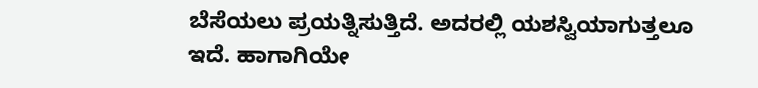ಬೆಸೆಯಲು ಪ್ರಯತ್ನಿಸುತ್ತಿದೆ. ಅದರಲ್ಲಿ ಯಶಸ್ವಿಯಾಗುತ್ತಲೂ ಇದೆ. ಹಾಗಾಗಿಯೇ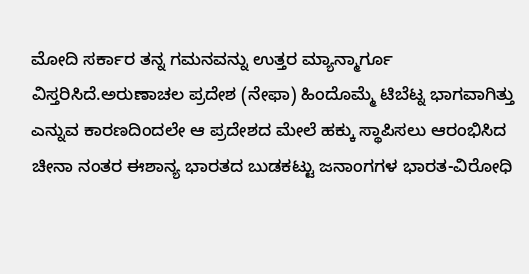ಮೋದಿ ಸರ್ಕಾರ ತನ್ನ ಗಮನವನ್ನು ಉತ್ತರ ಮ್ಯಾನ್ಮಾರ್ಗೂ ವಿಸ್ತರಿಸಿದೆ.ಅರುಣಾಚಲ ಪ್ರದೇಶ (ನೇಫಾ) ಹಿಂದೊಮ್ಮೆ ಟಿಬೆಟ್ನ ಭಾಗವಾಗಿತ್ತು ಎನ್ನುವ ಕಾರಣದಿಂದಲೇ ಆ ಪ್ರದೇಶದ ಮೇಲೆ ಹಕ್ಕು ಸ್ಥಾಪಿಸಲು ಆರಂಭಿಸಿದ ಚೀನಾ ನಂತರ ಈಶಾನ್ಯ ಭಾರತದ ಬುಡಕಟ್ಟು ಜನಾಂಗಗಳ ಭಾರತ-ವಿರೋಧಿ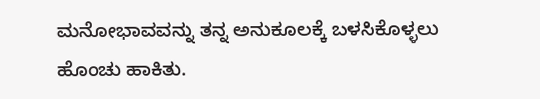ಮನೋಭಾವವನ್ನು ತನ್ನ ಅನುಕೂಲಕ್ಕೆ ಬಳಸಿಕೊಳ್ಳಲು ಹೊಂಚು ಹಾಕಿತು.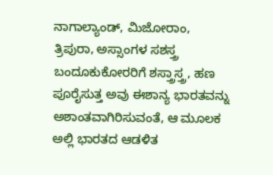ನಾಗಾಲ್ಯಾಂಡ್, ಮಿಜೋರಾಂ, ತ್ರಿಪುರಾ, ಅಸ್ಸಾಂಗಳ ಸಶಸ್ತ್ರ ಬಂದೂಕುಕೋರರಿಗೆ ಶಸ್ತ್ರಾಸ್ತ್ರ, ಹಣ ಪೂರೈಸುತ್ತ ಅವು ಈಶಾನ್ಯ ಭಾರತವನ್ನು ಅಶಾಂತವಾಗಿರಿಸುವಂತೆ, ಆ ಮೂಲಕ ಅಲ್ಲಿ ಭಾರತದ ಆಡಳಿತ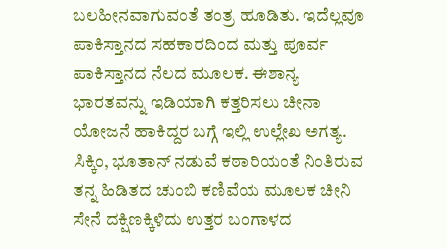ಬಲಹೀನವಾಗುವಂತೆ ತಂತ್ರ ಹೂಡಿತು. ಇದೆಲ್ಲವೂ ಪಾಕಿಸ್ತಾನದ ಸಹಕಾರದಿಂದ ಮತ್ತು ಪೂರ್ವ ಪಾಕಿಸ್ತಾನದ ನೆಲದ ಮೂಲಕ. ಈಶಾನ್ಯ ಭಾರತವನ್ನು ಇಡಿಯಾಗಿ ಕತ್ತರಿಸಲು ಚೀನಾ ಯೋಜನೆ ಹಾಕಿದ್ದರ ಬಗ್ಗೆ ಇಲ್ಲಿ ಉಲ್ಲೇಖ ಅಗತ್ಯ. ಸಿಕ್ಕಿಂ, ಭೂತಾನ್ ನಡುವೆ ಕಠಾರಿಯಂತೆ ನಿಂತಿರುವ ತನ್ನ ಹಿಡಿತದ ಚುಂಬಿ ಕಣಿವೆಯ ಮೂಲಕ ಚೀನಿ ಸೇನೆ ದಕ್ಷಿಣಕ್ಕಿಳಿದು ಉತ್ತರ ಬಂಗಾಳದ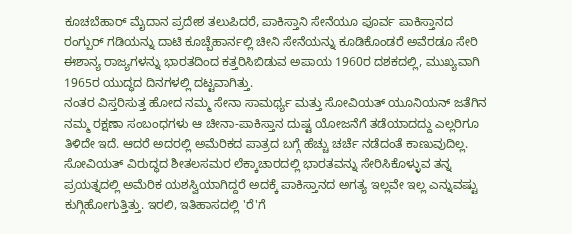ಕೂಚಬೆಹಾರ್ ಮೈದಾನ ಪ್ರದೇಶ ತಲುಪಿದರೆ, ಪಾಕಿಸ್ತಾನಿ ಸೇನೆಯೂ ಪೂರ್ವ ಪಾಕಿಸ್ತಾನದ ರಂಗ್ಪುರ್ ಗಡಿಯನ್ನು ದಾಟಿ ಕೂಚ್ಬೆಹಾರ್ನಲ್ಲಿ ಚೀನಿ ಸೇನೆಯನ್ನು ಕೂಡಿಕೊಂಡರೆ ಅವೆರಡೂ ಸೇರಿ ಈಶಾನ್ಯ ರಾಜ್ಯಗಳನ್ನು ಭಾರತದಿಂದ ಕತ್ತರಿಸಿಬಿಡುವ ಅಪಾಯ 1960ರ ದಶಕದಲ್ಲಿ, ಮುಖ್ಯವಾಗಿ 1965ರ ಯುದ್ಧದ ದಿನಗಳಲ್ಲಿ ದಟ್ಟವಾಗಿತ್ತು.
ನಂತರ ವಿಸ್ತರಿಸುತ್ತ ಹೋದ ನಮ್ಮ ಸೇನಾ ಸಾಮರ್ಥ್ಯ ಮತ್ತು ಸೋವಿಯತ್ ಯೂನಿಯನ್ ಜತೆಗಿನ ನಮ್ಮ ರಕ್ಷಣಾ ಸಂಬಂಧಗಳು ಆ ಚೀನಾ-ಪಾಕಿಸ್ತಾನ ದುಷ್ಟ ಯೋಜನೆಗೆ ತಡೆಯಾದದ್ದು ಎಲ್ಲರಿಗೂ ತಿಳಿದೇ ಇದೆ. ಆದರೆ ಅದರಲ್ಲಿ ಅಮೆರಿಕದ ಪಾತ್ರದ ಬಗ್ಗೆ ಹೆಚ್ಚು ಚರ್ಚೆ ನಡೆದಂತೆ ಕಾಣುವುದಿಲ್ಲ. ಸೋವಿಯತ್ ವಿರುದ್ಧದ ಶೀತಲಸಮರ ಲೆಕ್ಕಾಚಾರದಲ್ಲಿ ಭಾರತವನ್ನು ಸೇರಿಸಿಕೊಳ್ಳುವ ತನ್ನ ಪ್ರಯತ್ನದಲ್ಲಿ ಅಮೆರಿಕ ಯಶಸ್ವಿಯಾಗಿದ್ದರೆ ಅದಕ್ಕೆ ಪಾಕಿಸ್ತಾನದ ಅಗತ್ಯ ಇಲ್ಲವೇ ಇಲ್ಲ ಎನ್ನುವಷ್ಟು ಕುಗ್ಗಿಹೋಗುತ್ತಿತ್ತು. ಇರಲಿ, ಇತಿಹಾಸದಲ್ಲಿ 'ರೆ'ಗೆ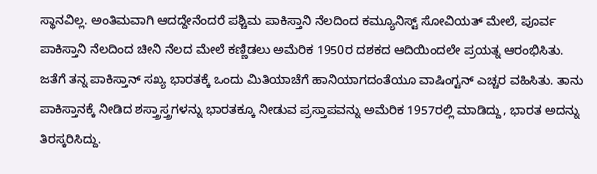ಸ್ಥಾನವಿಲ್ಲ. ಅಂತಿಮವಾಗಿ ಆದದ್ದೇನೆಂದರೆ ಪಶ್ಚಿಮ ಪಾಕಿಸ್ತಾನಿ ನೆಲದಿಂದ ಕಮ್ಯೂನಿಸ್ಟ್ ಸೋವಿಯತ್ ಮೇಲೆ, ಪೂರ್ವ ಪಾಕಿಸ್ತಾನಿ ನೆಲದಿಂದ ಚೀನಿ ನೆಲದ ಮೇಲೆ ಕಣ್ಣಿಡಲು ಅಮೆರಿಕ 1950ರ ದಶಕದ ಆದಿಯಿಂದಲೇ ಪ್ರಯತ್ನ ಆರಂಭಿಸಿತು. ಜತೆಗೆ ತನ್ನ ಪಾಕಿಸ್ತಾನ್ ಸಖ್ಯ ಭಾರತಕ್ಕೆ ಒಂದು ಮಿತಿಯಾಚೆಗೆ ಹಾನಿಯಾಗದಂತೆಯೂ ವಾಷಿಂಗ್ಟನ್ ಎಚ್ಚರ ವಹಿಸಿತು. ತಾನು ಪಾಕಿಸ್ತಾನಕ್ಕೆ ನೀಡಿದ ಶಸ್ತ್ರಾಸ್ತ್ರಗಳನ್ನು ಭಾರತಕ್ಕೂ ನೀಡುವ ಪ್ರಸ್ತಾಪವನ್ನು ಅಮೆರಿಕ 1957ರಲ್ಲಿ ಮಾಡಿದ್ದು, ಭಾರತ ಅದನ್ನು ತಿರಸ್ಕರಿಸಿದ್ದು.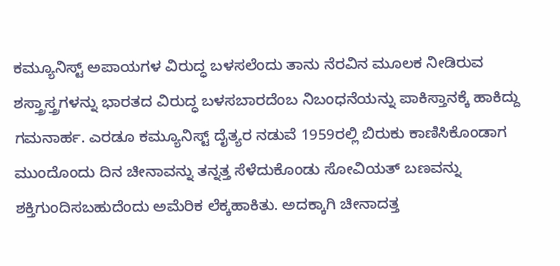ಕಮ್ಯೂನಿಸ್ಟ್ ಅಪಾಯಗಳ ವಿರುದ್ಧ ಬಳಸಲೆಂದು ತಾನು ನೆರವಿನ ಮೂಲಕ ನೀಡಿರುವ ಶಸ್ತ್ರಾಸ್ತ್ರಗಳನ್ನು ಭಾರತದ ವಿರುದ್ಧ ಬಳಸಬಾರದೆಂಬ ನಿಬಂಧನೆಯನ್ನು ಪಾಕಿಸ್ತಾನಕ್ಕೆ ಹಾಕಿದ್ದು ಗಮನಾರ್ಹ. ಎರಡೂ ಕಮ್ಯೂನಿಸ್ಟ್ ದೈತ್ಯರ ನಡುವೆ 1959ರಲ್ಲಿ ಬಿರುಕು ಕಾಣಿಸಿಕೊಂಡಾಗ ಮುಂದೊಂದು ದಿನ ಚೀನಾವನ್ನು ತನ್ನತ್ತ ಸೆಳೆದುಕೊಂಡು ಸೋವಿಯತ್ ಬಣವನ್ನು ಶಕ್ತಿಗುಂದಿಸಬಹುದೆಂದು ಅಮೆರಿಕ ಲೆಕ್ಕಹಾಕಿತು. ಅದಕ್ಕಾಗಿ ಚೀನಾದತ್ತ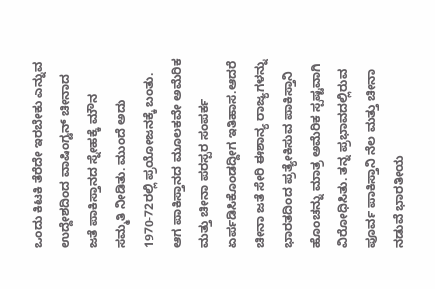ಒಂದು ಕಿಟಕಿ ತೆರೆದೇ ಇರಬೇಕು ಎನ್ನುವ ಉದ್ದೇಶದಿಂದ ವಾಷಿಂಗ್ಟನ್ ಚೀನಾದ ಜತೆ ಪಾಕಿಸ್ತಾನದ ಸ್ನೇಹಕ್ಕೆ ಮೌನ ಸಮ್ಮತಿ ನೀಡಿತು. ಮುಂದೆ ಅದು 1970-72ರಲ್ಲಿ ಪ್ರಯೋಜನಕ್ಕೆ ಬಂತು. ಆಗ ಪಾಕಿಸ್ತಾನದ ಮೂಲಕವೇ ಅಮೆರಿಕ ಮತ್ತು ಚೀನಾ ಪರಸ್ಪರ ಸಂಪರ್ಕ ಏರ್ಪಡಿಸಿಕೊಂಡದ್ದೀಗ ಇತಿಹಾಸ.ಆದರೆ ಚೀನಾ ಜತೆ ಸೇರಿ ಈಶಾನ್ಯ ರಾಜ್ಯಗಳನ್ನು ಭಾರತದಿಂದ ಪ್ರತ್ಯೇಕಿಸುವ ಪಾಕಿಸ್ತಾನಿ ಹೊಂಚನ್ನು ಮಾತ್ರ ಅಮೆರಿಕ ಸ್ಪಷ್ಟವಾಗಿ ವಿರೋಧಿಸಿತು. ತನ್ನ ಪ್ರಭಾವದಲ್ಲಿರುವ ಪೂರ್ವ ಪಾಕಿಸ್ತಾನಿ ನೆಲ ಮತ್ತು ಚೀನಾ ನಡುವೆ ಭಾರತೀಯ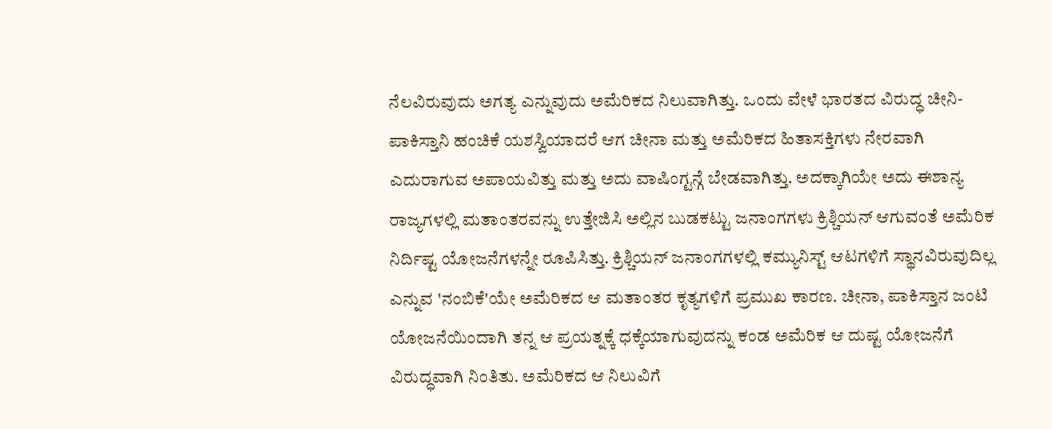ನೆಲವಿರುವುದು ಅಗತ್ಯ ಎನ್ನುವುದು ಅಮೆರಿಕದ ನಿಲುವಾಗಿತ್ತು. ಒಂದು ವೇಳೆ ಭಾರತದ ವಿರುದ್ಧ ಚೀನಿ-ಪಾಕಿಸ್ತಾನಿ ಹಂಚಿಕೆ ಯಶಸ್ವಿಯಾದರೆ ಆಗ ಚೀನಾ ಮತ್ತು ಅಮೆರಿಕದ ಹಿತಾಸಕ್ತಿಗಳು ನೇರವಾಗಿ ಎದುರಾಗುವ ಅಪಾಯವಿತ್ತು ಮತ್ತು ಅದು ವಾಷಿಂಗ್ಟನ್ಗೆ ಬೇಡವಾಗಿತ್ತು. ಅದಕ್ಕಾಗಿಯೇ ಅದು ಈಶಾನ್ಯ ರಾಜ್ಯಗಳಲ್ಲಿ ಮತಾಂತರವನ್ನು ಉತ್ತೇಜಿಸಿ ಅಲ್ಲಿನ ಬುಡಕಟ್ಟು ಜನಾಂಗಗಳು ಕ್ರಿಶ್ಚಿಯನ್ ಆಗುವಂತೆ ಅಮೆರಿಕ ನಿರ್ದಿಷ್ಟ ಯೋಜನೆಗಳನ್ನೇ ರೂಪಿಸಿತ್ತು. ಕ್ರಿಶ್ಚಿಯನ್ ಜನಾಂಗಗಳಲ್ಲಿ ಕಮ್ಯುನಿಸ್ಟ್ ಆಟಗಳಿಗೆ ಸ್ಥಾನವಿರುವುದಿಲ್ಲ ಎನ್ನುವ 'ನಂಬಿಕೆ'ಯೇ ಅಮೆರಿಕದ ಆ ಮತಾಂತರ ಕೃತ್ಯಗಳಿಗೆ ಪ್ರಮುಖ ಕಾರಣ. ಚೀನಾ, ಪಾಕಿಸ್ತಾನ ಜಂಟಿ ಯೋಜನೆಯಿಂದಾಗಿ ತನ್ನ ಆ ಪ್ರಯತ್ನಕ್ಕೆ ಧಕ್ಕೆಯಾಗುವುದನ್ನು ಕಂಡ ಅಮೆರಿಕ ಆ ದುಷ್ಟ ಯೋಜನೆಗೆ ವಿರುದ್ಧವಾಗಿ ನಿಂತಿತು. ಅಮೆರಿಕದ ಆ ನಿಲುವಿಗೆ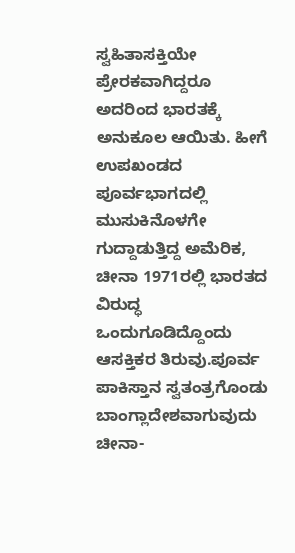ಸ್ವಹಿತಾಸಕ್ತಿಯೇ ಪ್ರೇರಕವಾಗಿದ್ದರೂ ಅದರಿಂದ ಭಾರತಕ್ಕೆ ಅನುಕೂಲ ಆಯಿತು. ಹೀಗೆ ಉಪಖಂಡದ ಪೂರ್ವಭಾಗದಲ್ಲಿ ಮುಸುಕಿನೊಳಗೇ ಗುದ್ದಾಡುತ್ತಿದ್ದ ಅಮೆರಿಕ, ಚೀನಾ 1971ರಲ್ಲಿ ಭಾರತದ ವಿರುದ್ಧ ಒಂದುಗೂಡಿದ್ದೊಂದು ಆಸಕ್ತಿಕರ ತಿರುವು.ಪೂರ್ವ ಪಾಕಿಸ್ತಾನ ಸ್ವತಂತ್ರಗೊಂಡು ಬಾಂಗ್ಲಾದೇಶವಾಗುವುದು ಚೀನಾ-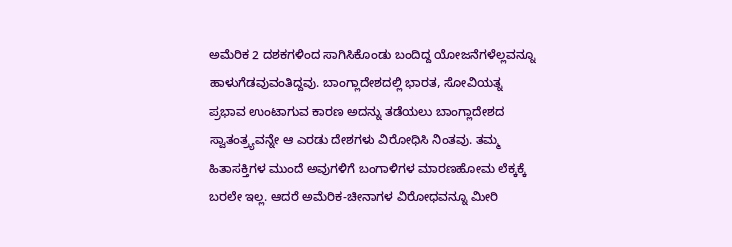ಅಮೆರಿಕ 2 ದಶಕಗಳಿಂದ ಸಾಗಿಸಿಕೊಂಡು ಬಂದಿದ್ದ ಯೋಜನೆಗಳೆಲ್ಲವನ್ನೂ ಹಾಳುಗೆಡವುವಂತಿದ್ದವು. ಬಾಂಗ್ಲಾದೇಶದಲ್ಲಿ ಭಾರತ, ಸೋವಿಯತ್ನ ಪ್ರಭಾವ ಉಂಟಾಗುವ ಕಾರಣ ಅದನ್ನು ತಡೆಯಲು ಬಾಂಗ್ಲಾದೇಶದ ಸ್ವಾತಂತ್ರ್ಯವನ್ನೇ ಆ ಎರಡು ದೇಶಗಳು ವಿರೋಧಿಸಿ ನಿಂತವು. ತಮ್ಮ ಹಿತಾಸಕ್ತಿಗಳ ಮುಂದೆ ಅವುಗಳಿಗೆ ಬಂಗಾಳಿಗಳ ಮಾರಣಹೋಮ ಲೆಕ್ಕಕ್ಕೆ ಬರಲೇ ಇಲ್ಲ. ಆದರೆ ಅಮೆರಿಕ-ಚೀನಾಗಳ ವಿರೋಧವನ್ನೂ ಮೀರಿ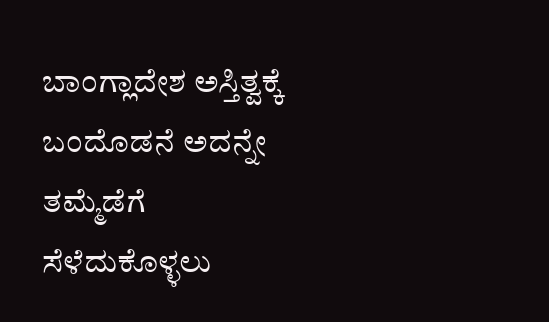ಬಾಂಗ್ಲಾದೇಶ ಅಸ್ತಿತ್ವಕ್ಕೆ ಬಂದೊಡನೆ ಅದನ್ನೇ ತಮ್ಮೆಡೆಗೆ ಸೆಳೆದುಕೊಳ್ಳಲು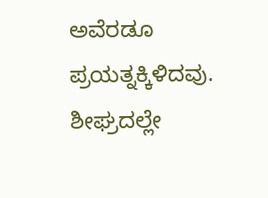ಅವೆರಡೂ ಪ್ರಯತ್ನಕ್ಕಿಳಿದವು. ಶೀಘ್ರದಲ್ಲೇ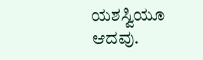ಯಶಸ್ವಿಯೂ ಆದವು.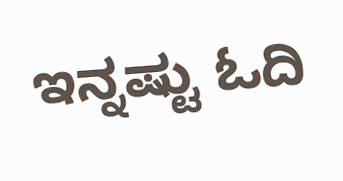ಇನ್ನಷ್ಟು ಓದಿ